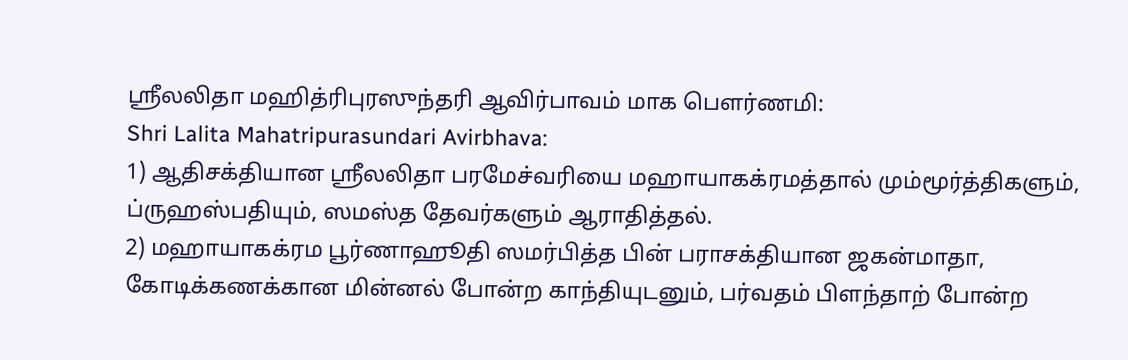ஸ்ரீலலிதா மஹித்ரிபுரஸுந்தரி ஆவிர்பாவம் மாக பௌர்ணமி:
Shri Lalita Mahatripurasundari Avirbhava:
1) ஆதிசக்தியான ஸ்ரீலலிதா பரமேச்வரியை மஹாயாகக்ரமத்தால் மும்மூர்த்திகளும், ப்ருஹஸ்பதியும், ஸமஸ்த தேவர்களும் ஆராதித்தல்.
2) மஹாயாகக்ரம பூர்ணாஹூதி ஸமர்பித்த பின் பராசக்தியான ஜகன்மாதா, கோடிக்கணக்கான மின்னல் போன்ற காந்தியுடனும், பர்வதம் பிளந்தாற் போன்ற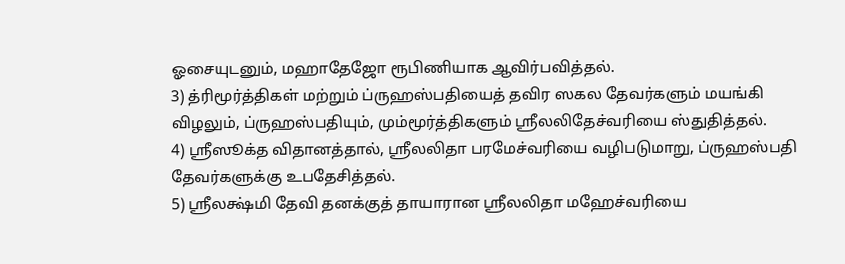ஓசையுடனும், மஹாதேஜோ ரூபிணியாக ஆவிர்பவித்தல்.
3) த்ரிமூர்த்திகள் மற்றும் ப்ருஹஸ்பதியைத் தவிர ஸகல தேவர்களும் மயங்கி விழலும், ப்ருஹஸ்பதியும், மும்மூர்த்திகளும் ஸ்ரீலலிதேச்வரியை ஸ்துதித்தல்.
4) ஸ்ரீஸூக்த விதானத்தால், ஸ்ரீலலிதா பரமேச்வரியை வழிபடுமாறு, ப்ருஹஸ்பதி தேவர்களுக்கு உபதேசித்தல்.
5) ஸ்ரீலக்ஷ்மி தேவி தனக்குத் தாயாரான ஸ்ரீலலிதா மஹேச்வரியை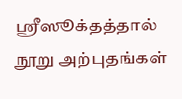ஸ்ரீஸூக்தத்தால் நூறு அற்புதங்கள்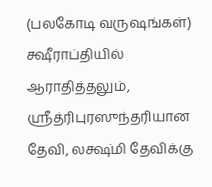(பலகோடி வருஷங்கள்) க்ஷீராப்தியில் ஆராதித்தலும், ஸ்ரீத்ரிபுரஸுந்தரியான தேவி, லக்ஷ்மி தேவிக்கு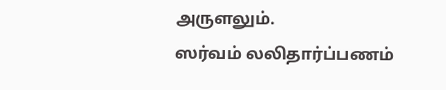அருளலும்.
ஸர்வம் லலிதார்ப்பணம்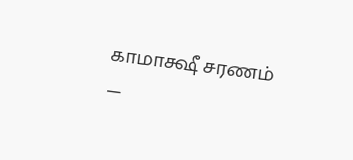காமாக்ஷீ சரணம்
—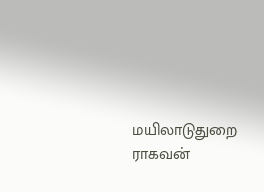மயிலாடுதுறை ராகவன்